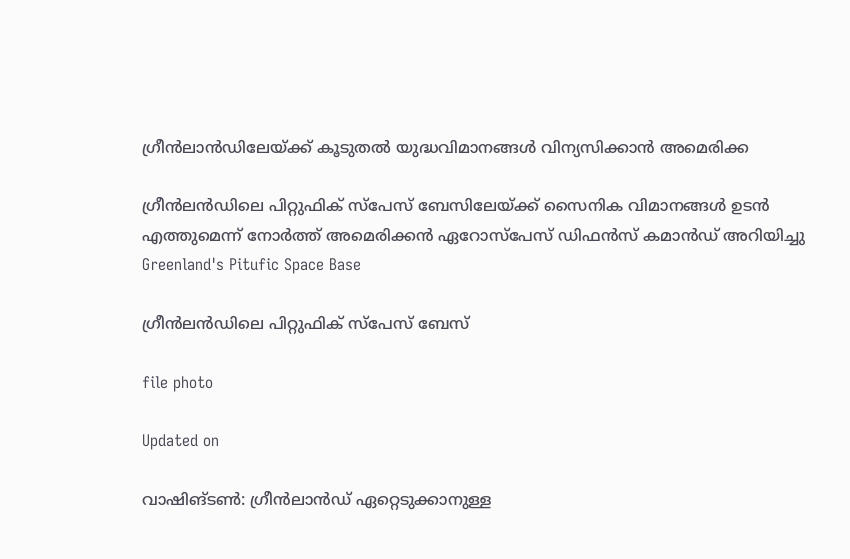ഗ്രീൻലാൻഡിലേയ്ക്ക് കൂടുതൽ യുദ്ധവിമാനങ്ങൾ വിന്യസിക്കാൻ അമെരിക്ക

ഗ്രീൻലന്‍ഡിലെ പിറ്റുഫിക് സ്പേസ് ബേസിലേയ്ക്ക് സൈനിക വിമാനങ്ങൾ ഉടൻ എത്തുമെന്ന് നോർത്ത് അമെരിക്കൻ ഏറോസ്പേസ് ഡിഫൻസ് കമാന്‍ഡ് അറിയിച്ചു
Greenland's Pitufic Space Base

ഗ്രീൻലന്‍ഡിലെ പിറ്റുഫിക് സ്പേസ് ബേസ്

file photo

Updated on

വാഷിങ്ടൺ: ഗ്രീൻലാന്‍ഡ് ഏറ്റെടുക്കാനുള്ള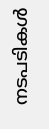നടപടികൾ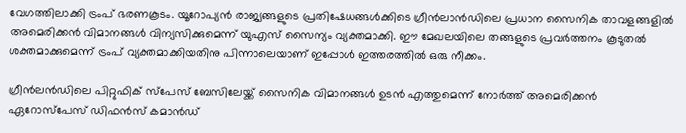വേഗത്തിലാക്കി ട്രംപ് ഭരണകൂടം. യൂറോപ്യൻ രാജ്യങ്ങളുടെ പ്രതിഷേധങ്ങൾക്കിടെ ഗ്രീൻലാന്‍ഡിലെ പ്രധാന സൈനിക താവളങ്ങളിൽ അമെരിക്കൻ വിമാനങ്ങൾ വിന്യസിക്കുമെന്ന് യുഎസ് സൈന്യം വ്യക്തമാക്കി. ഈ മേഖലയിലെ തങ്ങളുടെ പ്രവർത്തനം കൂടുതൽ ശക്തമാക്കുമെന്ന് ട്രംപ് വ്യക്തമാക്കിയതിനു പിന്നാലെയാണ് ഇപ്പോൾ ഇത്തരത്തിൽ ഒരു നീക്കം.

ഗ്രീൻലന്‍ഡിലെ പിറ്റുഫിക് സ്പേസ് ബേസിലേയ്ക്ക് സൈനിക വിമാനങ്ങൾ ഉടൻ എത്തുമെന്ന് നോർത്ത് അമെരിക്കൻ ഏറോസ്പേസ് ഡിഫൻസ് കമാന്‍ഡ്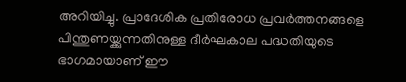അറിയിച്ചു. പ്രാദേശിക പ്രതിരോധ പ്രവർത്തനങ്ങളെ പിന്തുണയ്ക്കുന്നതിനുള്ള ദീർഘകാല പദ്ധതിയുടെ ഭാഗമായാണ് ഈ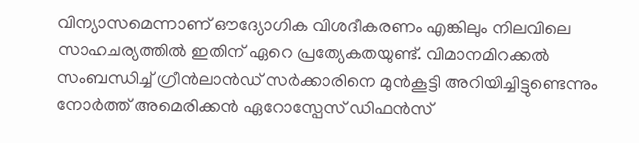വിന്യാസമെന്നാണ് ഔദ്യോഗിക വിശദീകരണം എങ്കിലും നിലവിലെ സാഹചര്യത്തിൽ ഇതിന് ഏറെ പ്രത്യേകതയുണ്ട്. വിമാനമിറക്കൽ സംബന്ധിച്ച് ഗ്രീൻലാന്‍ഡ് സർക്കാരിനെ മുൻകൂട്ടി അറിയിച്ചിട്ടുണ്ടെന്നും നോർത്ത് അമെരിക്കൻ ഏറോസ്പേസ് ഡിഫൻസ്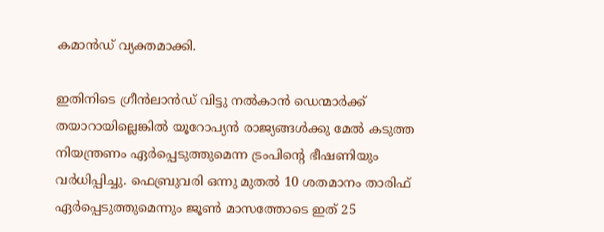കമാൻഡ് വ്യക്തമാക്കി.

ഇതിനിടെ ഗ്രീൻലാൻഡ് വിട്ടു നൽകാൻ ഡെന്മാർക്ക് തയാറായില്ലെങ്കിൽ യൂറോപ്യൻ രാജ്യങ്ങൾക്കു മേൽ കടുത്ത നിയന്ത്രണം ഏർപ്പെടുത്തുമെന്ന ട്രംപിന്‍റെ ഭീഷണിയും വർധിപ്പിച്ചു. ഫെബ്രുവരി ഒന്നു മുതൽ 10 ശതമാനം താരിഫ് ഏർപ്പെടുത്തുമെന്നും ജൂൺ മാസത്തോടെ ഇത് 25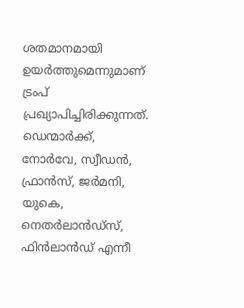ശതമാനമായി ഉയർത്തുമെന്നുമാണ് ട്രംപ് പ്രഖ്യാപിച്ചിരിക്കുന്നത്. ഡെന്മാർക്ക്, നോർവേ, സ്വീഡൻ, ഫ്രാൻസ്, ജർമനി, യുകെ, നെതർലാന്‍ഡ്സ്, ഫിൻലാന്‍ഡ് എന്നീ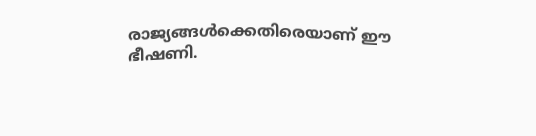രാജ്യങ്ങൾക്കെതിരെയാണ് ഈ ഭീഷണി.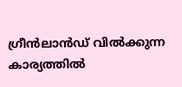ഗ്രീൻലാന്‍ഡ് വിൽക്കുന്ന കാര്യത്തിൽ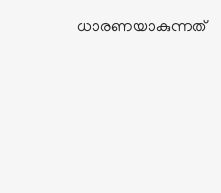ധാരണയാകുന്നത്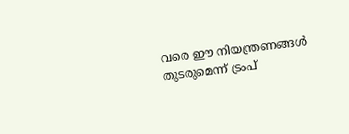വരെ ഈ നിയന്ത്രണങ്ങൾ തുടരുമെന്ന് ട്രംപ്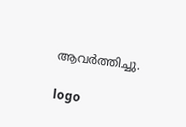ആവർത്തിച്ചു.

logo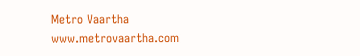Metro Vaartha
www.metrovaartha.com